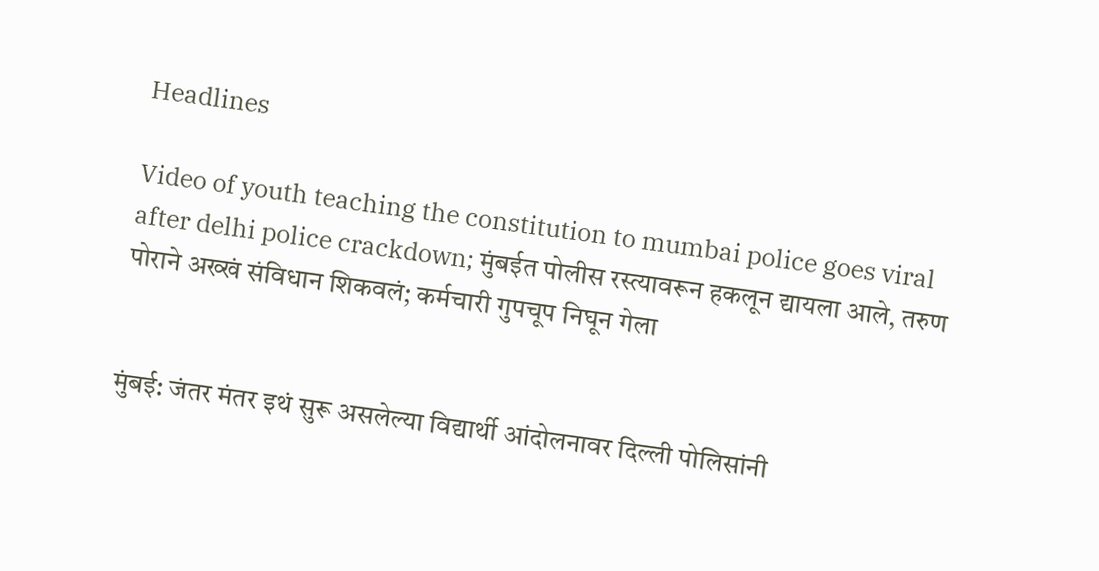Headlines

Video of youth teaching the constitution to mumbai police goes viral after delhi police crackdown; मुंबईत पोलीस रस्त्यावरून हकलून द्यायला आले, तरुण पोराने अख्खं संविधान शिकवलं; कर्मचारी गुपचूप निघून गेला


मुंबई: जंतर मंतर इथं सुरू असलेल्या विद्यार्थी आंदोलनावर दिल्ली पोलिसांनी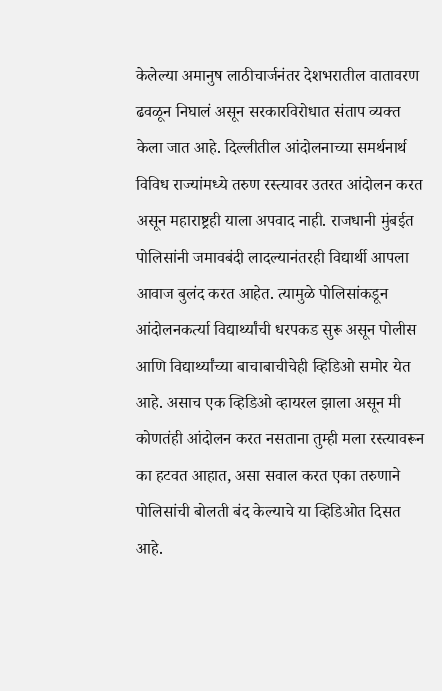केलेल्या अमानुष लाठीचार्जनंतर देशभरातील वातावरण ढवळून निघालं असून सरकारविरोधात संताप व्यक्त केला जात आहे. दिल्लीतील आंदोलनाच्या समर्थनार्थ विविध राज्यांमध्ये तरुण रस्त्यावर उतरत आंदोलन करत असून महाराष्ट्रही याला अपवाद नाही. राजधानी मुंबईत पोलिसांनी जमावबंदी लादल्यानंतरही विद्यार्थी आपला आवाज बुलंद करत आहेत. त्यामुळे पोलिसांकडून आंदोलनकर्त्या विद्यार्थ्यांची धरपकड सुरू असून पोलीस आणि विद्यार्थ्यांच्या बाचाबाचीचेही व्हिडिओ समोर येत आहे. असाच एक व्हिडिओ व्हायरल झाला असून मी कोणतंही आंदोलन करत नसताना तुम्ही मला रस्त्यावरून का हटवत आहात, असा सवाल करत एका तरुणाने पोलिसांची बोलती बंद केल्याचे या व्हिडिओत दिसत आहे.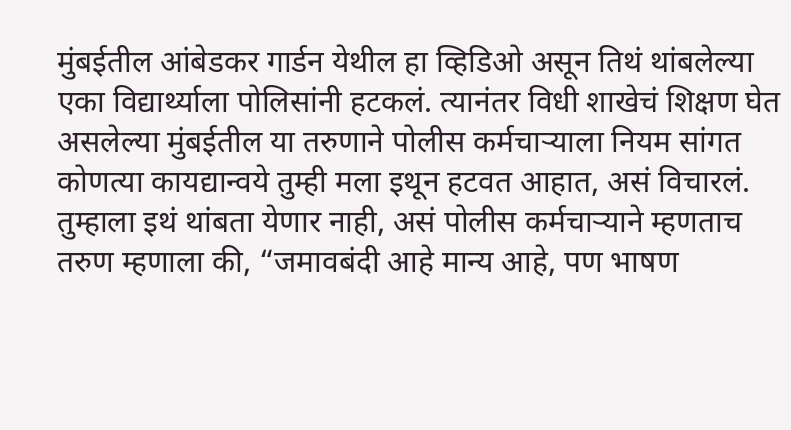मुंबईतील आंबेडकर गार्डन येथील हा व्हिडिओ असून तिथं थांबलेल्या एका विद्यार्थ्याला पोलिसांनी हटकलं. त्यानंतर विधी शाखेचं शिक्षण घेत असलेल्या मुंबईतील या तरुणाने पोलीस कर्मचाऱ्याला नियम सांगत कोणत्या कायद्यान्वये तुम्ही मला इथून हटवत आहात, असं विचारलं. तुम्हाला इथं थांबता येणार नाही, असं पोलीस कर्मचाऱ्याने म्हणताच तरुण म्हणाला की, “जमावबंदी आहे मान्य आहे, पण भाषण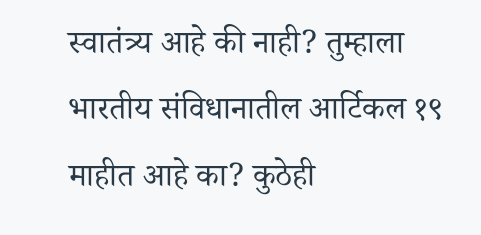स्वातंत्र्य आहे की नाही? तुम्हाला भारतीय संविधानातील आर्टिकल १९ माहीत आहे का? कुठेही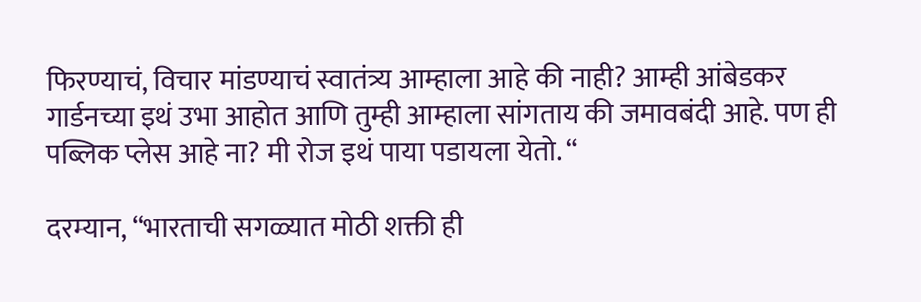फिरण्याचं, विचार मांडण्याचं स्वातंत्र्य आम्हाला आहे की नाही? आम्ही आंबेडकर गार्डनच्या इथं उभा आहोत आणि तुम्ही आम्हाला सांगताय की जमावबंदी आहे. पण ही पब्लिक प्लेस आहे ना? मी रोज इथं पाया पडायला येतो. “

दरम्यान, “भारताची सगळ्यात मोठी शक्ती ही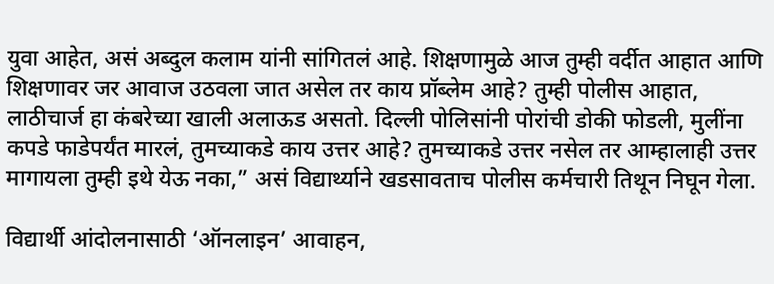युवा आहेत, असं अब्दुल कलाम यांनी सांगितलं आहे. शिक्षणामुळे आज तुम्ही वर्दीत आहात आणि शिक्षणावर जर आवाज उठवला जात असेल तर काय प्रॉब्लेम आहे? तुम्ही पोलीस आहात, लाठीचार्ज हा कंबरेच्या खाली अलाऊड असतो. दिल्ली पोलिसांनी पोरांची डोकी फोडली, मुलींना कपडे फाडेपर्यंत मारलं, तुमच्याकडे काय उत्तर आहे? तुमच्याकडे उत्तर नसेल तर आम्हालाही उत्तर मागायला तुम्ही इथे येऊ नका,” असं विद्यार्थ्याने खडसावताच पोलीस कर्मचारी तिथून निघून गेला.

विद्यार्थी आंदोलनासाठी ‘ऑनलाइन’ आवाहन,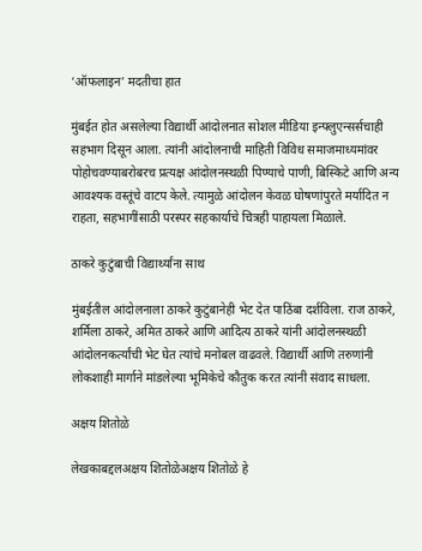‘ऑफलाइन’ मदतीचा हात

मुंबईत होत असलेल्या विद्यार्थी आंदोलनात सोशल मीडिया इन्फ्लुएन्सर्सचाही सहभाग दिसून आला. त्यांनी आंदोलनाची माहिती विविध समाजमाध्यमांवर पोहोचवण्याबरोबरच प्रत्यक्ष आंदोलनस्थळी पिण्याचे पाणी, बिस्किटे आणि अन्य आवश्यक वस्तूंचे वाटप केले. त्यामुळे आंदोलन केवळ घोषणांपुरते मर्यादित न राहता, सहभागींसाठी परस्पर सहकार्याचे चित्रही पाहायला मिळाले.

ठाकरे कुटुंबाची विद्यार्थ्यांना साथ

मुंबईतील आंदोलनाला ठाकरे कुटुंबानेही भेट देत पाठिंबा दर्शविला. राज ठाकरे, शर्मिला ठाकरे, अमित ठाकरे आणि आदित्य ठाकरे यांनी आंदोलनस्थळी आंदोलनकर्त्यांची भेट घेत त्यांचे मनोबल वाढवले. विद्यार्थी आणि तरुणांनी लोकशाही मार्गाने मांडलेल्या भूमिकेचे कौतुक करत त्यांनी संवाद साधला.

अक्षय शितोळे

लेखकाबद्दलअक्षय शितोळेअक्षय शितोळे हे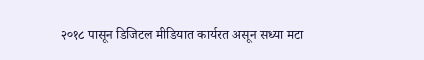२०१८ पासून डिजिटल मीडियात कार्यरत असून सध्या मटा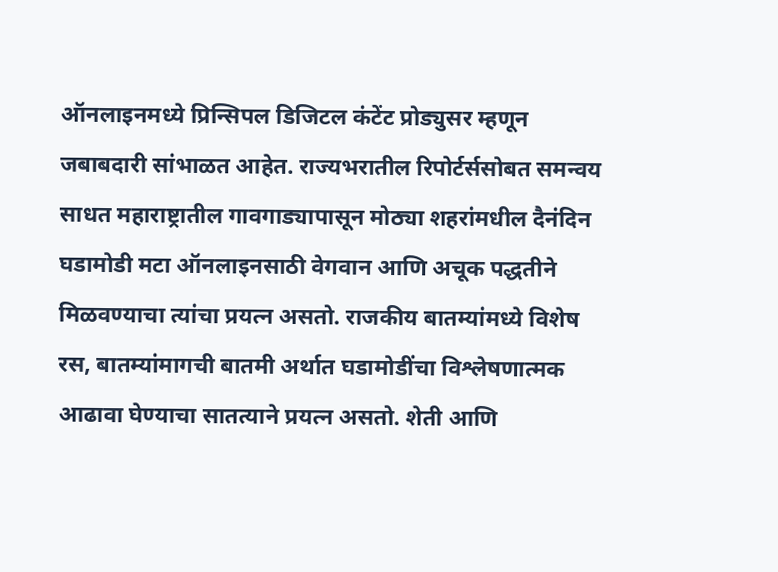ऑनलाइनमध्ये प्रिन्सिपल डिजिटल कंटेंट प्रोड्युसर म्हणून जबाबदारी सांभाळत आहेत. राज्यभरातील रिपोर्टर्ससोबत समन्वय साधत महाराष्ट्रातील गावगाड्यापासून मोठ्या शहरांमधील दैनंदिन घडामोडी मटा ऑनलाइनसाठी वेगवान आणि अचूक पद्धतीने मिळवण्याचा त्यांचा प्रयत्न असतो. राजकीय बातम्यांमध्ये विशेष रस, बातम्यांमागची बातमी अर्थात घडामोडींचा विश्लेषणात्मक आढावा घेण्याचा सातत्याने प्रयत्न असतो. शेती आणि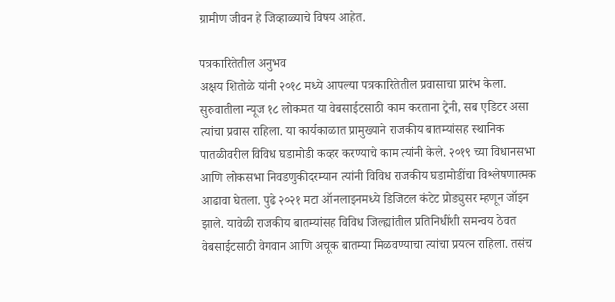ग्रामीण जीवन हे जिव्हाळ्याचे विषय आहेत.

पत्रकारितेतील अनुभव
अक्षय शितोळे यांनी २०१८ मध्ये आपल्या पत्रकारितेतील प्रवासाचा प्रारंभ केला. सुरुवातीला न्यूज १८ लोकमत या वेबसाईटसाठी काम करताना ट्रेनी, सब एडिटर असा त्यांचा प्रवास राहिला. या कार्यकाळात प्रामुख्याने राजकीय बातम्यांसह स्थानिक पातळीवरील विविध घडामोडी कव्हर करण्याचे काम त्यांनी केले. २०१९ च्या विधानसभा आणि लोकसभा निवडणुकीदरम्यान त्यांनी विविध राजकीय घडामोडींचा विश्लेषणात्मक आढावा घेतला. पुढे २०२१ मटा ऑनलाइनमध्ये डिजिटल कंटेट प्रोड्युसर म्हणून जॉइन झाले. यावेळी राजकीय बातम्यांसह विविध जिल्ह्यांतील प्रतिनिधींशी समन्वय ठेवत वेबसाईटसाठी वेगवान आणि अचूक बातम्या मिळवण्याचा त्यांचा प्रयत्न राहिला. तसंच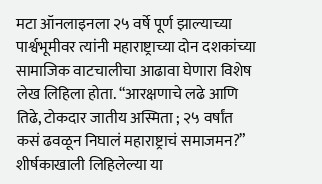मटा ऑनलाइनला २५ वर्षे पूर्ण झाल्याच्या पार्श्वभूमीवर त्यांनी महाराष्ट्राच्या दोन दशकांच्या सामाजिक वाटचालीचा आढावा घेणारा विशेष लेख लिहिला होता. “आरक्षणाचे लढे आणि तिढे, टोकदार जातीय अस्मिता ; २५ वर्षांत कसं ढवळून निघालं महाराष्ट्राचं समाजमन?” शीर्षकाखाली लिहिलेल्या या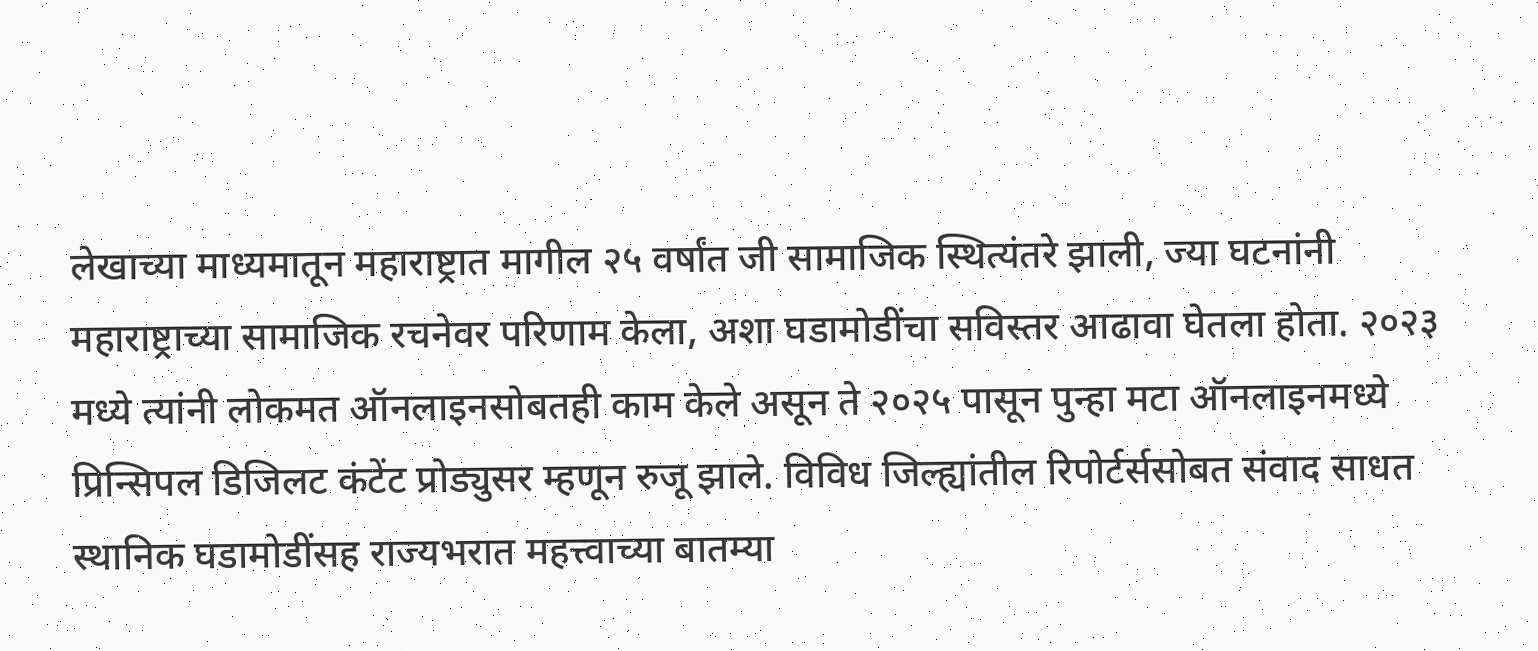लेखाच्या माध्यमातून महाराष्ट्रात मागील २५ वर्षांत जी सामाजिक स्थित्यंतरे झाली, ज्या घटनांनी महाराष्ट्राच्या सामाजिक रचनेवर परिणाम केला, अशा घडामोडींचा सविस्तर आढावा घेतला होता. २०२३ मध्ये त्यांनी लोकमत ऑनलाइनसोबतही काम केले असून ते २०२५ पासून पुन्हा मटा ऑनलाइनमध्ये प्रिन्सिपल डिजिलट कंटेंट प्रोड्युसर म्हणून रुजू झाले. विविध जिल्ह्यांतील रिपोर्टर्ससोबत संवाद साधत स्थानिक घडामोडींसह राज्यभरात महत्त्वाच्या बातम्या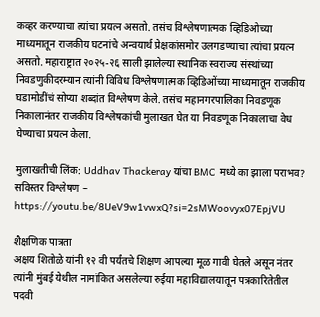कव्हर करण्याचा त्यांचा प्रयत्न असतो. तसंच विश्लेषणात्मक व्हिडिओच्या माध्यमातून राजकीय घटनांचे अन्वयार्थ प्रेक्षकांसमोर उलगडण्याचा त्यांचा प्रयत्न असतो. महाराष्ट्रात २०२५-२६ साली झालेल्या स्थानिक स्वराज्य संस्थांच्या निवडणुकीदरम्यान त्यांनी विविध विश्लेषणात्मक व्हिडिओंच्या माध्यमातून राजकीय घडामोडींचं सोप्या शब्दांत विश्लेषण केले. तसंच महानगरपालिका निवडणूक निकालानंतर राजकीय विश्लेषकांची मुलाखत घेत या निवडणूक निकालाचा वेध घेण्याचा प्रयत्न केला.

मुलाखतीची लिंक: Uddhav Thackeray यांचा BMC मध्ये का झाला पराभव? सविस्तर विश्लेषण – https://youtu.be/8UeV9w1vwxQ?si=2sMWoovyx07EpjVU

शैक्षणिक पात्रता
अक्षय शितोळे यांनी १२ वी पर्यंतचे शिक्षण आपल्या मूळ गावी घेतले असून नंतर त्यांनी मुंबई येथील नामांकित असलेल्या रुईया महाविद्यालयातून पत्रकारितेतील पदवी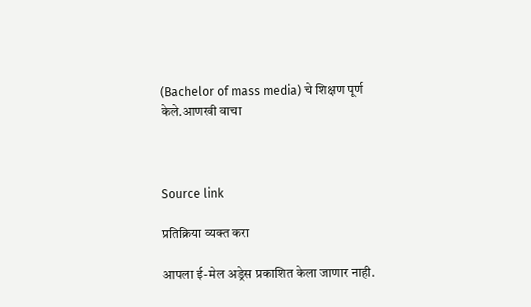(Bachelor of mass media) चे शिक्षण पूर्ण केले.आणखी वाचा



Source link

प्रतिक्रिया व्यक्त करा

आपला ई-मेल अड्रेस प्रकाशित केला जाणार नाही.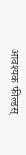आवश्यक फील्डस्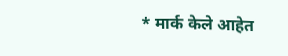* मार्क केले आहेत